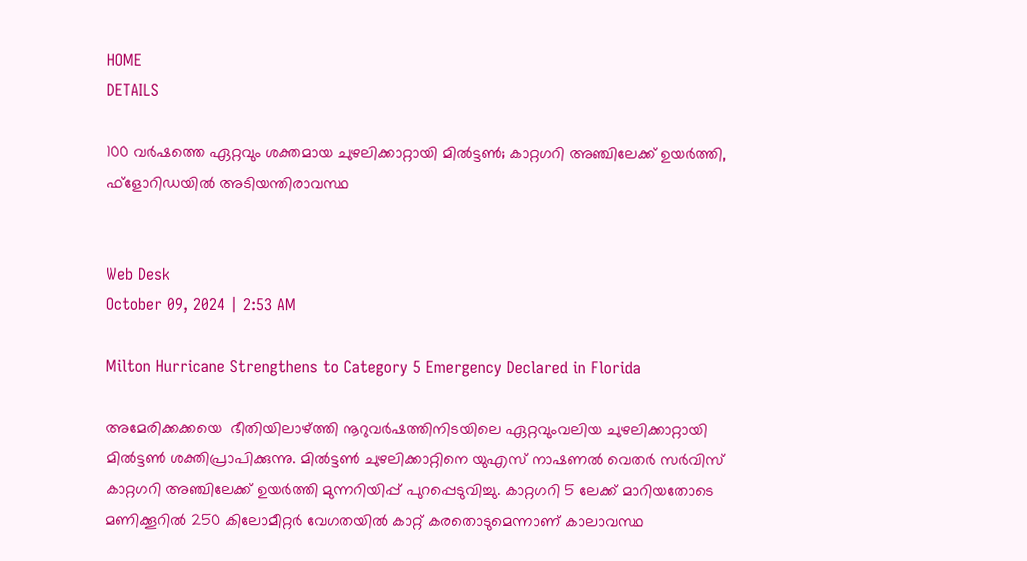HOME
DETAILS

100 വര്‍ഷത്തെ ഏറ്റവും ശക്തമായ ചുഴലിക്കാറ്റായി മില്‍ട്ടണ്‍; കാറ്റഗറി അഞ്ചിലേക്ക് ഉയര്‍ത്തി, ഫ്‌ളോറിഡയില്‍ അടിയന്തിരാവസ്ഥ


Web Desk
October 09, 2024 | 2:53 AM

Milton Hurricane Strengthens to Category 5 Emergency Declared in Florida

അമേരിക്കക്കയെ  ഭീതിയിലാഴ്ത്തി നൂറുവര്‍ഷത്തിനിടയിലെ ഏറ്റവുംവലിയ ചുഴലിക്കാറ്റായി മില്‍ട്ടണ്‍ ശക്തിപ്രാപിക്കുന്നു. മില്‍ട്ടണ്‍ ചുഴലിക്കാറ്റിനെ യുഎസ് നാഷണൽ വെതർ സർവിസ് കാറ്റഗറി അഞ്ചിലേക്ക് ഉയര്‍ത്തി മുന്നറിയിപ്പ് പുറപ്പെടുവിച്ചു. കാറ്റഗറി 5 ലേക്ക് മാറിയതോടെ മണിക്കൂറില്‍ 250 കിലോമീറ്റര്‍ വേഗതയില്‍ കാറ്റ് കരതൊടുമെന്നാണ് കാലാവസ്ഥ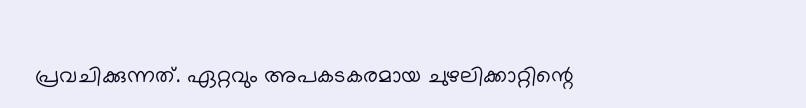പ്രവചിക്കുന്നത്. ഏറ്റവും അപകടകരമായ ചുഴലിക്കാറ്റിന്റെ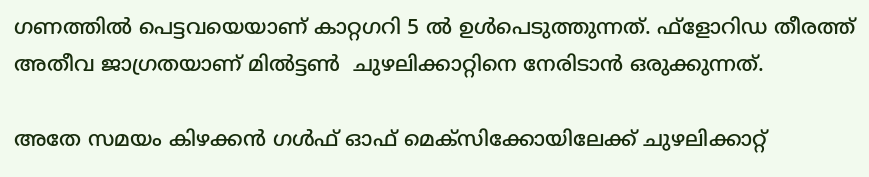ഗണത്തില്‍ പെട്ടവയെയാണ് കാറ്റഗറി 5 ല്‍ ഉള്‍പെടുത്തുന്നത്. ഫ്‌ളോറിഡ തീരത്ത് അതീവ ജാഗ്രതയാണ് മില്‍ട്ടണ്‍  ചുഴലിക്കാറ്റിനെ നേരിടാന്‍ ഒരുക്കുന്നത്.

അതേ സമയം കിഴക്കന്‍ ഗള്‍ഫ് ഓഫ് മെക്‌സിക്കോയിലേക്ക് ചുഴലിക്കാറ്റ്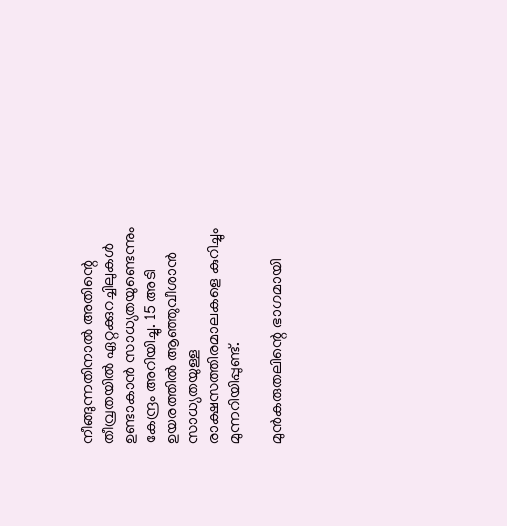നീങ്ങുന്നതിനാല്‍ അതിന്റെ തീവ്രതയില്‍ ഏറ്റക്കുറച്ചിലുകള്‍ ഉണ്ടാകാന്‍ സാധ്യതയുണ്ടെന്നും കേന്ദ്രം അറിയിച്ചു. 15 അടി ഉയരത്തില്‍ ആഞ്ഞുവീശാന്‍ സാധ്യതയുള്ള രാക്ഷസത്തിരമാലകളെ കുറിച്ചും മുന്നറിയിപ്പുണ്ട്.

മുന്‍കരുതലിന്റെ ഭാഗമായി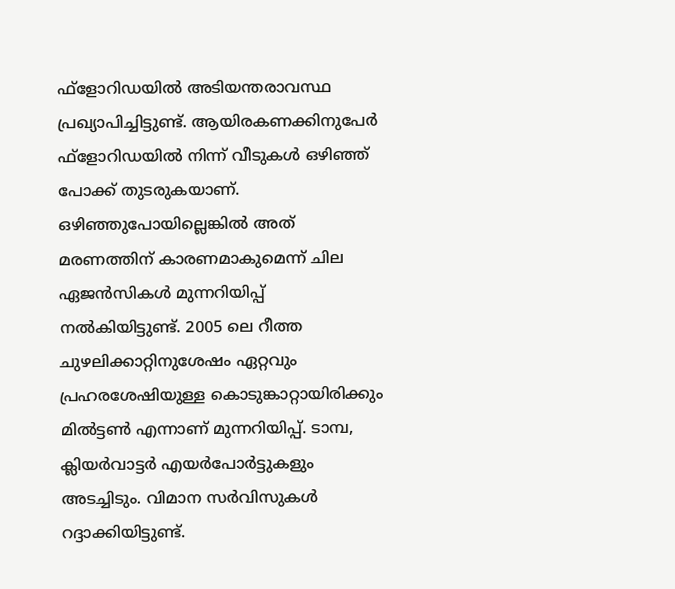ഫ്‌ളോറിഡയില്‍ അടിയന്തരാവസ്ഥ പ്രഖ്യാപിച്ചിട്ടുണ്ട്. ആയിരകണക്കിനുപേര്‍ ഫ്‌ളോറിഡയില്‍ നിന്ന് വീടുകള്‍ ഒഴിഞ്ഞ് പോക്ക് തുടരുകയാണ്. ഒഴിഞ്ഞുപോയില്ലെങ്കില്‍ അത് മരണത്തിന് കാരണമാകുമെന്ന് ചില ഏജന്‍സികള്‍ മുന്നറിയിപ്പ് നല്‍കിയിട്ടുണ്ട്. 2005 ലെ റീത്ത ചുഴലിക്കാറ്റിനുശേഷം ഏറ്റവും പ്രഹരശേഷിയുള്ള കൊടുങ്കാറ്റായിരിക്കും മില്‍ട്ടണ്‍ എന്നാണ് മുന്നറിയിപ്പ്. ടാമ്പ, ക്ലിയര്‍വാട്ടര്‍ എയര്‍പോര്‍ട്ടുകളും അടച്ചിടും. വിമാന സര്‍വിസുകള്‍ റദ്ദാക്കിയിട്ടുണ്ട്.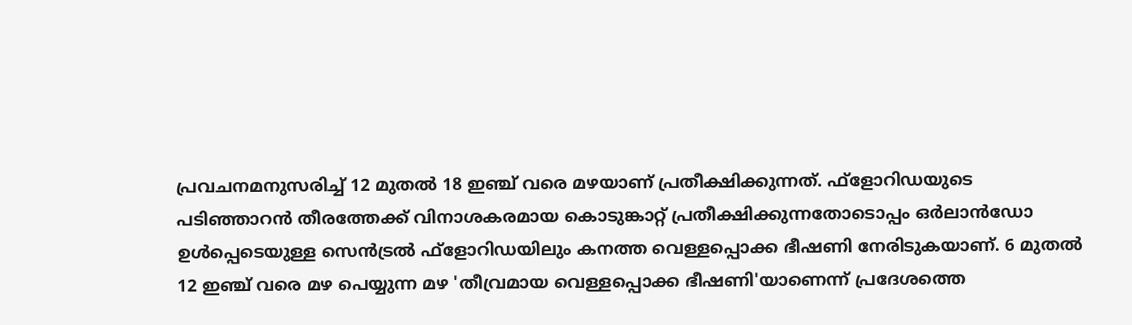പ്രവചനമനുസരിച്ച് 12 മുതല്‍ 18 ഇഞ്ച് വരെ മഴയാണ് പ്രതീക്ഷിക്കുന്നത്. ഫ്‌ളോറിഡയുടെ പടിഞ്ഞാറന്‍ തീരത്തേക്ക് വിനാശകരമായ കൊടുങ്കാറ്റ് പ്രതീക്ഷിക്കുന്നതോടൊപ്പം ഒര്‍ലാന്‍ഡോ ഉള്‍പ്പെടെയുള്ള സെന്‍ട്രല്‍ ഫ്‌ളോറിഡയിലും കനത്ത വെള്ളപ്പൊക്ക ഭീഷണി നേരിടുകയാണ്. 6 മുതല്‍ 12 ഇഞ്ച് വരെ മഴ പെയ്യുന്ന മഴ 'തീവ്രമായ വെള്ളപ്പൊക്ക ഭീഷണി'യാണെന്ന് പ്രദേശത്തെ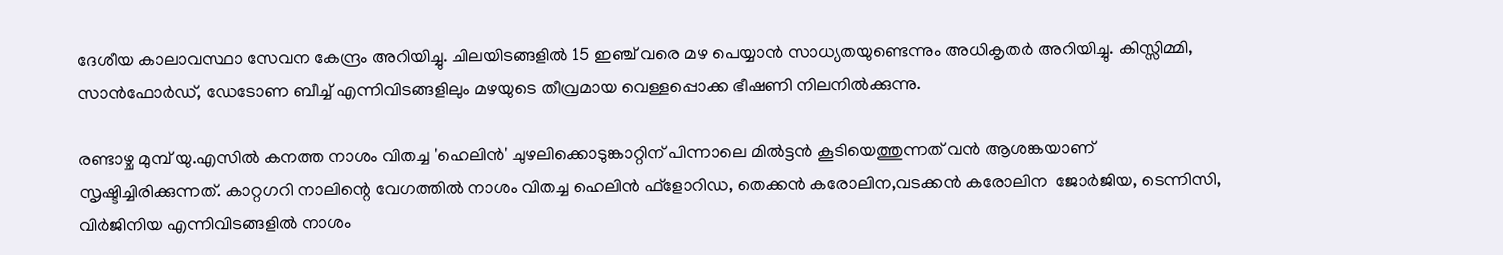ദേശീയ കാലാവസ്ഥാ സേവന കേന്ദ്രം അറിയിച്ചു. ചിലയിടങ്ങളില്‍ 15 ഇഞ്ച് വരെ മഴ പെയ്യാന്‍ സാധ്യതയുണ്ടെന്നും അധികൃതര്‍ അറിയിച്ചു. കിസ്സിമ്മി, സാന്‍ഫോര്‍ഡ്, ഡേടോണ ബീച്ച് എന്നിവിടങ്ങളിലും മഴയുടെ തീവ്രമായ വെള്ളപ്പൊക്ക ഭീഷണി നിലനില്‍ക്കുന്നു.

രണ്ടാഴ്ച മുമ്പ് യു.എസില്‍ കനത്ത നാശം വിതച്ച 'ഹെലിന്‍' ചുഴലിക്കൊടുങ്കാറ്റിന് പിന്നാലെ മില്‍ട്ടന്‍ കൂടിയെത്തുന്നത് വന്‍ ആശങ്കയാണ് സൃഷ്ടിച്ചിരിക്കുന്നത്. കാറ്റഗറി നാലിന്റെ വേഗത്തില്‍ നാശം വിതച്ച ഹെലിന്‍ ഫ്‌ളോറിഡ, തെക്കന്‍ കരോലിന,വടക്കന്‍ കരോലിന  ജോര്‍ജിയ, ടെന്നിസി, വിര്‍ജിനിയ എന്നിവിടങ്ങളില്‍ നാശം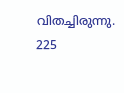വിതച്ചിരുന്നു. 225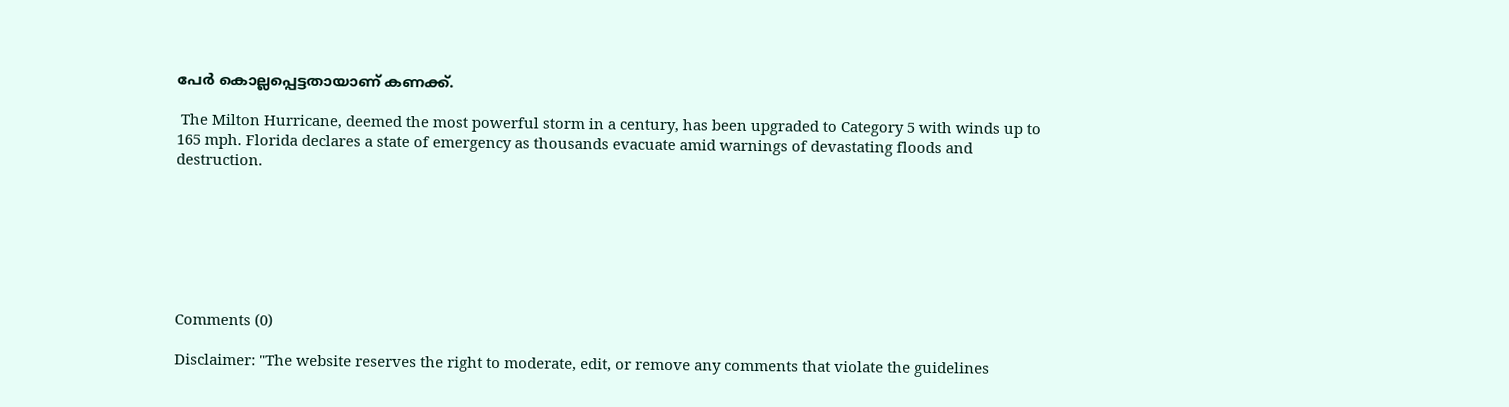പേര്‍ കൊല്ലപ്പെട്ടതായാണ് കണക്ക്.

 The Milton Hurricane, deemed the most powerful storm in a century, has been upgraded to Category 5 with winds up to 165 mph. Florida declares a state of emergency as thousands evacuate amid warnings of devastating floods and destruction.







Comments (0)

Disclaimer: "The website reserves the right to moderate, edit, or remove any comments that violate the guidelines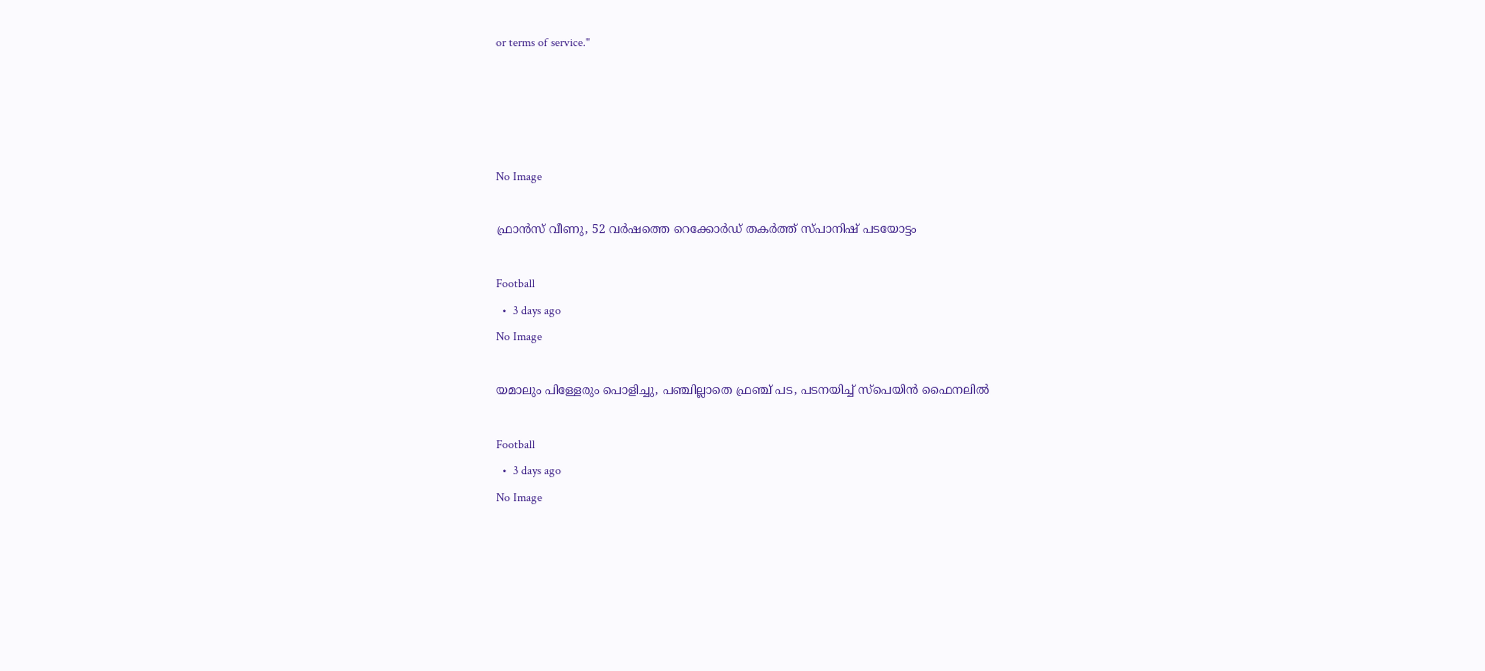or terms of service."




No Image

ഫ്രാൻസ് വീണു, 52 വർഷത്തെ റെക്കോർഡ് തകർത്ത് സ്പാനിഷ് പടയോട്ടം

Football
  •  3 days ago
No Image

യമാലും പിള്ളേരും പൊളിച്ചു, പഞ്ചില്ലാതെ ഫ്രഞ്ച് പട, പടനയിച്ച് സ്‌പെയിന്‍ ഫൈനലില്‍

Football
  •  3 days ago
No Image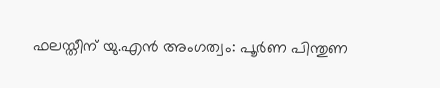ഫലസ്തീന് യു.എൻ അംഗത്വം: പൂർണ പിന്തുണ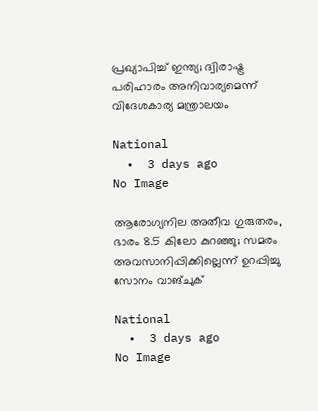പ്രഖ്യാപിച്ച് ഇന്ത്യ; ദ്വിരാഷ്ട്ര പരിഹാരം അനിവാര്യമെന്ന് വിദേശകാര്യ മന്ത്രാലയം

National
  •  3 days ago
No Image

ആരോഗ്യനില അതീവ ഗുരുതരം, ഭാരം 8.5 കിലോ കുറഞ്ഞു; സമരം അവസാനിപ്പിക്കില്ലെന്ന് ഉറപ്പിച്ചു സോനം വാങ്ചുക്

National
  •  3 days ago
No Image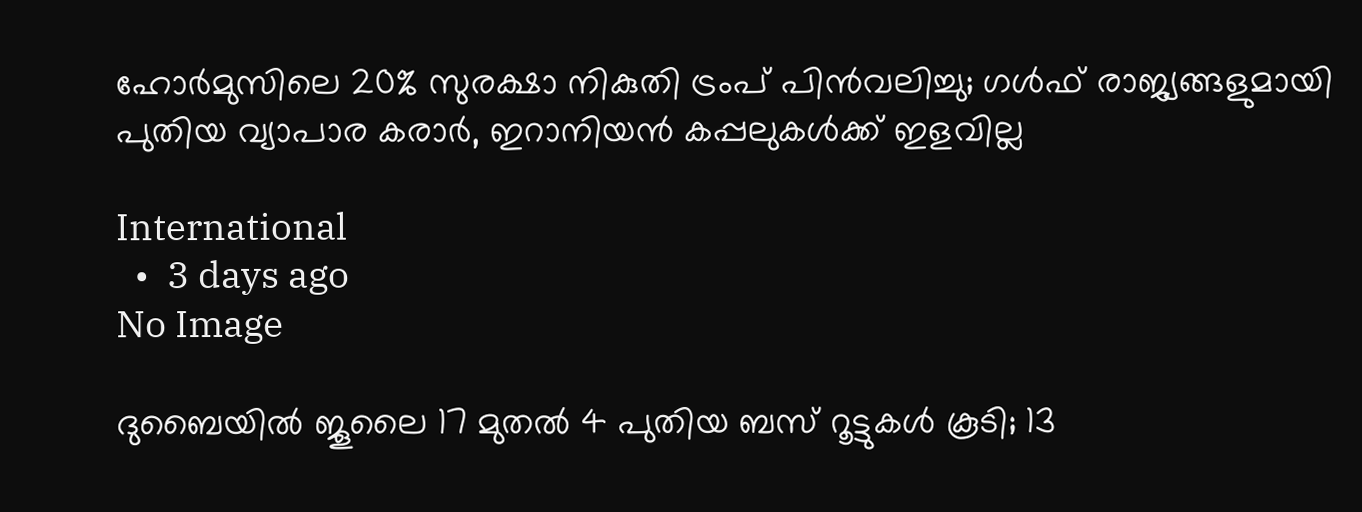ഹോർമുസിലെ 20% സുരക്ഷാ നികുതി ട്രംപ് പിൻവലിച്ചു; ഗൾഫ് രാജ്യങ്ങളുമായി പുതിയ വ്യാപാര കരാർ, ഇറാനിയൻ കപ്പലുകൾക്ക് ഇളവില്ല

International
  •  3 days ago
No Image

ദുബൈയിൽ ജൂലൈ 17 മുതൽ 4 പുതിയ ബസ് റൂട്ടുകൾ കൂടി; 13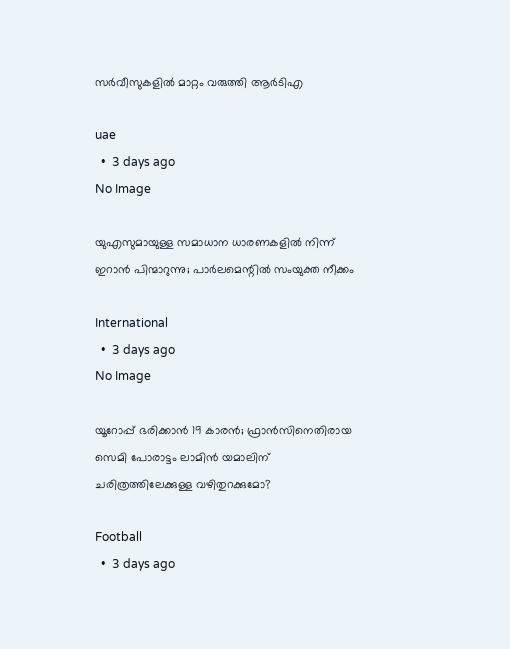സർവീസുകളിൽ മാറ്റം വരുത്തി ആർടിഎ

uae
  •  3 days ago
No Image

യുഎസുമായുള്ള സമാധാന ധാരണകളിൽ നിന്ന് ഇറാൻ പിന്മാറുന്നു; പാർലമെന്റിൽ സംയുക്ത നീക്കം

International
  •  3 days ago
No Image

യൂറോപ്പ് ഭരിക്കാൻ 19 കാരൻ; ഫ്രാൻസിനെതിരായ സെമി പോരാട്ടം ലാമിൻ യമാലിന് ചരിത്രത്തിലേക്കുള്ള വഴിതുറക്കുമോ?

Football
  •  3 days ago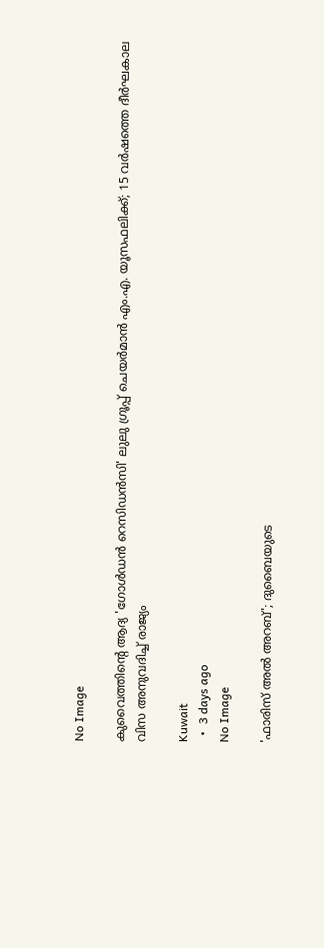No Image

കുവൈത്തിന്റെ ആദ്യ 'ഗോൾഡൻ റെസിഡൻസി' ലുലു ഗ്രൂപ്പ് ചെയർമാൻ എം.എ. യൂസഫലിക്ക്; 15 വർഷത്തെ ദീർഘകാല വിസ അനുവദിച്ച് രാജ്യം

Kuwait
  •  3 days ago
No Image

'ഫാരിസ് അൽ അറബ്'; ദുബൈയുടെ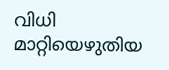വിധി മാറ്റിയെഴുതിയ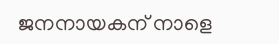ജനനായകന് നാളെ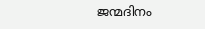ജന്മദിനം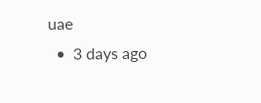uae
  •  3 days ago